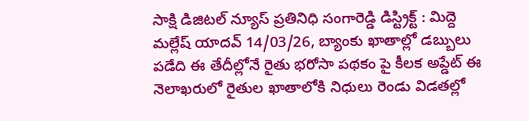సాక్షి డిజిటల్ న్యూస్ ప్రతినిధి సంగారెడ్డి డిస్ట్రిక్ట్ : మిద్దె మల్లేష్ యాదవ్ 14/03/26, బ్యాంకు ఖాతాల్లో డబ్బులు పడేది ఈ తేదీల్లోనే రైతు భరోసా పథకం పై కీలక అప్డేట్ ఈ నెలాఖరులో రైతుల ఖాతాలోకి నిధులు రెండు విడతల్లో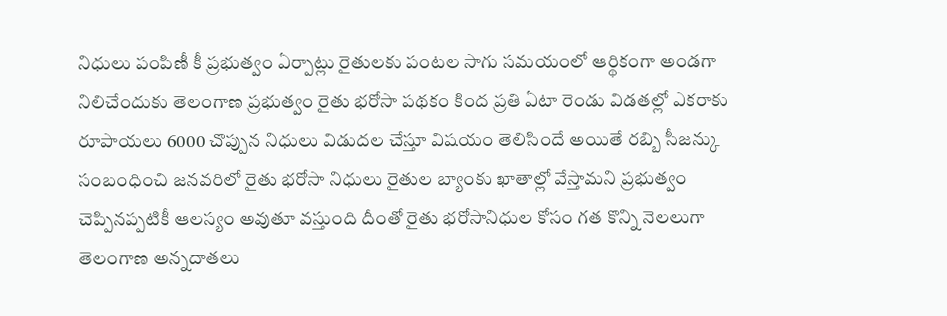నిధులు పంపిణీ కీ ప్రభుత్వం ఏర్పాట్లు రైతులకు పంటల సాగు సమయంలో ఆర్థికంగా అండగా నిలిచేందుకు తెలంగాణ ప్రభుత్వం రైతు భరోసా పథకం కింద ప్రతి ఏటా రెండు విడతల్లో ఎకరాకు రూపాయలు 6000 చొప్పున నిధులు విడుదల చేస్తూ విషయం తెలిసిందే అయితే రబ్బి సీజన్కు సంబంధించి జనవరిలో రైతు భరోసా నిధులు రైతుల బ్యాంకు ఖాతాల్లో వేస్తామని ప్రభుత్వం చెప్పినప్పటికీ ఆలస్యం అవుతూ వస్తుంది దీంతో రైతు భరోసానిధుల కోసం గత కొన్ని నెలలుగా తెలంగాణ అన్నదాతలు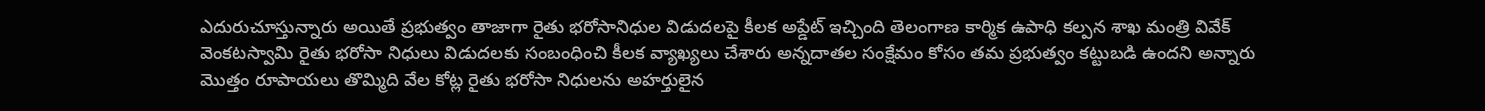ఎదురుచూస్తున్నారు అయితే ప్రభుత్వం తాజాగా రైతు భరోసానిధుల విడుదలపై కీలక అప్డేట్ ఇచ్చింది తెలంగాణ కార్మిక ఉపాధి కల్పన శాఖ మంత్రి వివేక్ వెంకటస్వామి రైతు భరోసా నిధులు విడుదలకు సంబంధించి కీలక వ్యాఖ్యలు చేశారు అన్నదాతల సంక్షేమం కోసం తమ ప్రభుత్వం కట్టుబడి ఉందని అన్నారు మొత్తం రూపాయలు తొమ్మిది వేల కోట్ల రైతు భరోసా నిధులను అహర్తులైన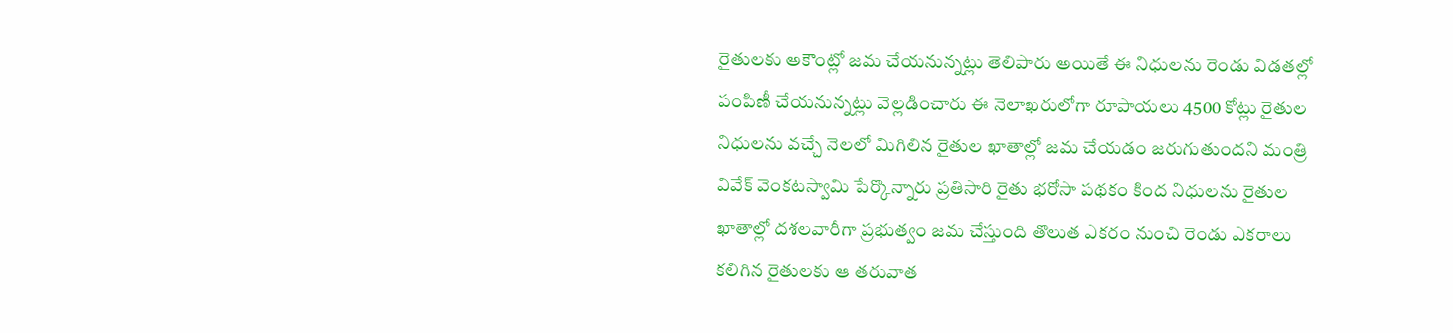రైతులకు అకౌంట్లో జమ చేయనున్నట్లు తెలిపారు అయితే ఈ నిధులను రెండు విడతల్లో పంపిణీ చేయనున్నట్లు వెల్లడించారు ఈ నెలాఖరులోగా రూపాయలు 4500 కోట్లు రైతుల నిధులను వచ్చే నెలలో మిగిలిన రైతుల ఖాతాల్లో జమ చేయడం జరుగుతుందని మంత్రి వివేక్ వెంకటస్వామి పేర్కొన్నారు ప్రతిసారి రైతు భరోసా పథకం కింద నిధులను రైతుల ఖాతాల్లో దశలవారీగా ప్రభుత్వం జమ చేస్తుంది తొలుత ఎకరం నుంచి రెండు ఎకరాలు కలిగిన రైతులకు ఆ తరువాత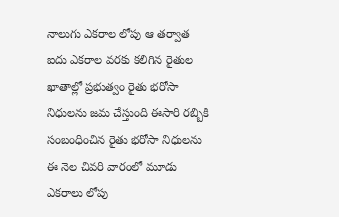నాలుగు ఎకరాల లోపు ఆ తర్వాత ఐదు ఎకరాల వరకు కలిగిన రైతుల ఖాతాల్లో ప్రభుత్వం రైతు భరోసా నిధులను జమ చేస్తుంది ఈసారి రబ్బికి సంబంధించిన రైతు భరోసా నిధులను ఈ నెల చివరి వారంలో మూడు ఎకరాలు లోపు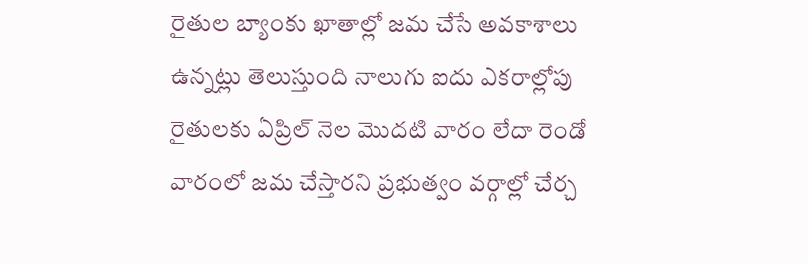రైతుల బ్యాంకు ఖాతాల్లో జమ చేసే అవకాశాలు ఉన్నట్లు తెలుస్తుంది నాలుగు ఐదు ఎకరాల్లోపు రైతులకు ఏప్రిల్ నెల మొదటి వారం లేదా రెండో వారంలో జమ చేస్తారని ప్రభుత్వం వర్గాల్లో చేర్చ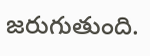జరుగుతుంది.